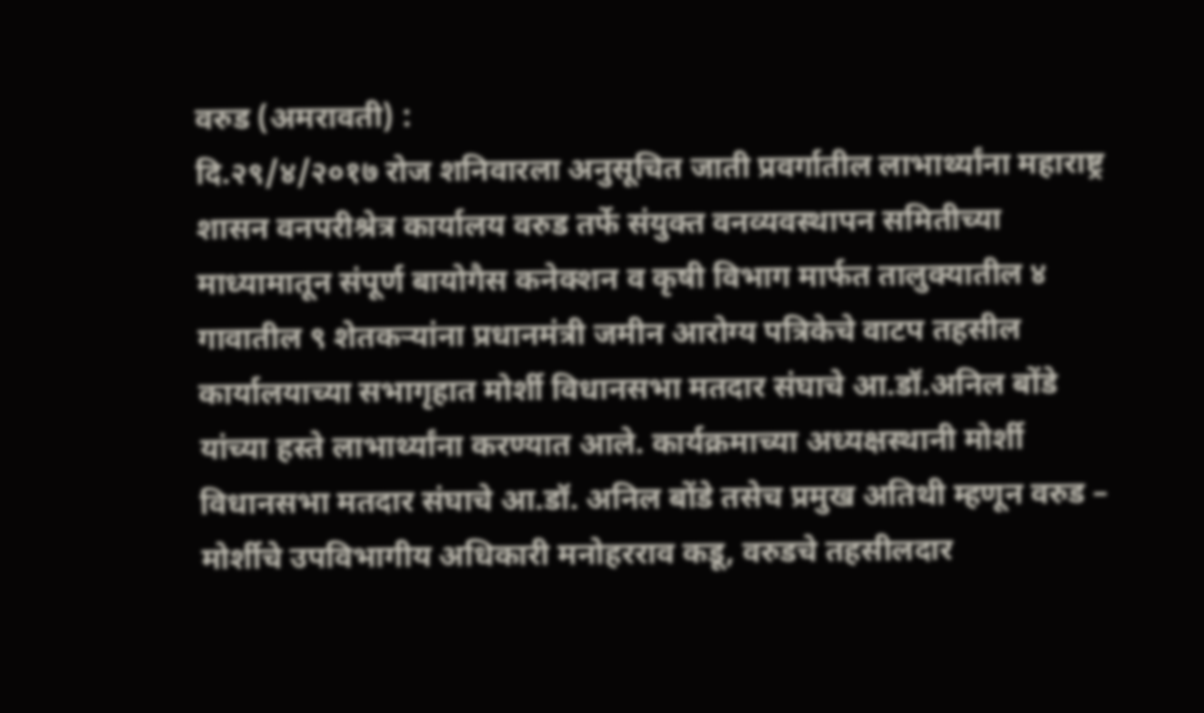वरुड (अमरावती) :
दि.२९/४/२०१७ रोज शनिवारला अनुसूचित जाती प्रवर्गातील लाभार्थ्यांना महाराष्ट्र शासन वनपरीश्रेत्र कार्यालय वरुड तर्फे संयुक्त वनव्यवस्थापन समितीच्या माध्यामातून संपूर्ण बायोगैस कनेक्शन व कृषी विभाग मार्फत तालुक्यातील ४ गावातील ९ शेतकऱ्यांना प्रधानमंत्री जमीन आरोग्य पत्रिकेचे वाटप तहसील कार्यालयाच्या सभागृहात मोर्शी विधानसभा मतदार संघाचे आ.डॉ.अनिल बोंडे यांच्या हस्ते लाभार्थ्यांना करण्यात आले. कार्यक्रमाच्या अध्यक्षस्थानी मोर्शी विधानसभा मतदार संघाचे आ.डॉ. अनिल बोंडे तसेच प्रमुख अतिथी म्हणून वरुड – मोर्शीचे उपविभागीय अधिकारी मनोहरराव कडू, वरुडचे तहसीलदार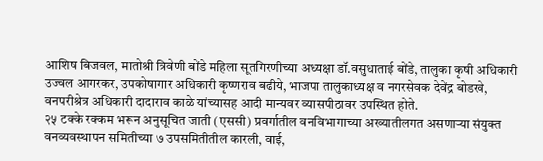आशिष बिजवल, मातोश्री त्रिवेणी बोंडे महिला सूतगिरणीच्या अध्यक्षा डॉ.वसुधाताई बोंडे, तालुका कृषी अधिकारी उज्वल आगरकर, उपकोषागार अधिकारी कृष्णराव बढीये, भाजपा तालुकाध्यक्ष व नगरसेवक देवेंद्र बोडखे, वनपरीश्रेत्र अधिकारी दादाराव काळे यांच्यासह आदी मान्यवर व्यासपीठावर उपस्थित होते.
२५ टक्के रक्कम भरून अनुसूचित जाती (एससी) प्रवर्गातील वनविभागाच्या अख्यातीलगत असणाऱ्या संयुक्त वनव्यवस्थापन समितीच्या ७ उपसमितीतील कारली, वाई,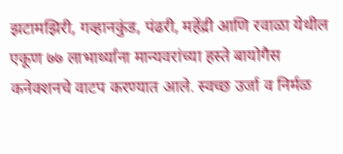झटामझिरी, गव्हानकुंड, पंढरी, महेंद्री आणि रवाळा येथील एकूण ७७ लाभार्थ्यांना मान्यवरांच्या हस्ते बायोगैस कनेक्शनचे वाटप करण्यात आले. स्वच्छ उर्जा व निर्मळ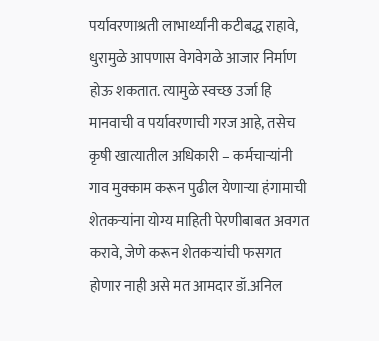पर्यावरणाश्रती लाभार्थ्यांनी कटीबद्ध राहावे, धुरामुळे आपणास वेगवेगळे आजार निर्माण होऊ शकतात. त्यामुळे स्वच्छ उर्जा हि मानवाची व पर्यावरणाची गरज आहे, तसेच कृषी खात्यातील अधिकारी – कर्मचाऱ्यांनी गाव मुक्काम करून पुढील येणाऱ्या हंगामाची शेतकऱ्यांना योग्य माहिती पेरणीबाबत अवगत करावे, जेणे करून शेतकऱ्यांची फसगत होणार नाही असे मत आमदार डॉ.अनिल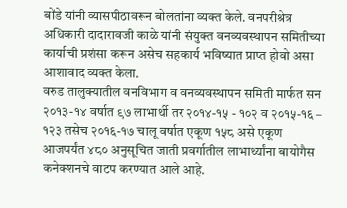बोंडे यांनी व्यासपीठावरून बोलतांना व्यक्त केले. वनपरीश्रेत्र अधिकारी दादारावजी काळे यांनी संयुक्त वनव्यवस्थापन समितीच्या कार्याची प्रशंसा करून असेच सहकार्य भविष्यात प्राप्त होवो असा आशावाद व्यक्त केला.
वरुड तालुक्यातील वनविभाग व वनव्यवस्थापन समिती मार्फत सन २०१३-१४ वर्षात ९७ लाभार्थी तर २०१४-१५ - १०२ व २०१५-१६ – १२३ तसेच २०१६-१७ चालू वर्षात एकूण १५८ असे एकूण आजपर्यंत ४८० अनुसूचित जाती प्रवर्गातील लाभार्थ्यांना बायोगैस कनेक्शनचे वाटप करण्यात आले आहे.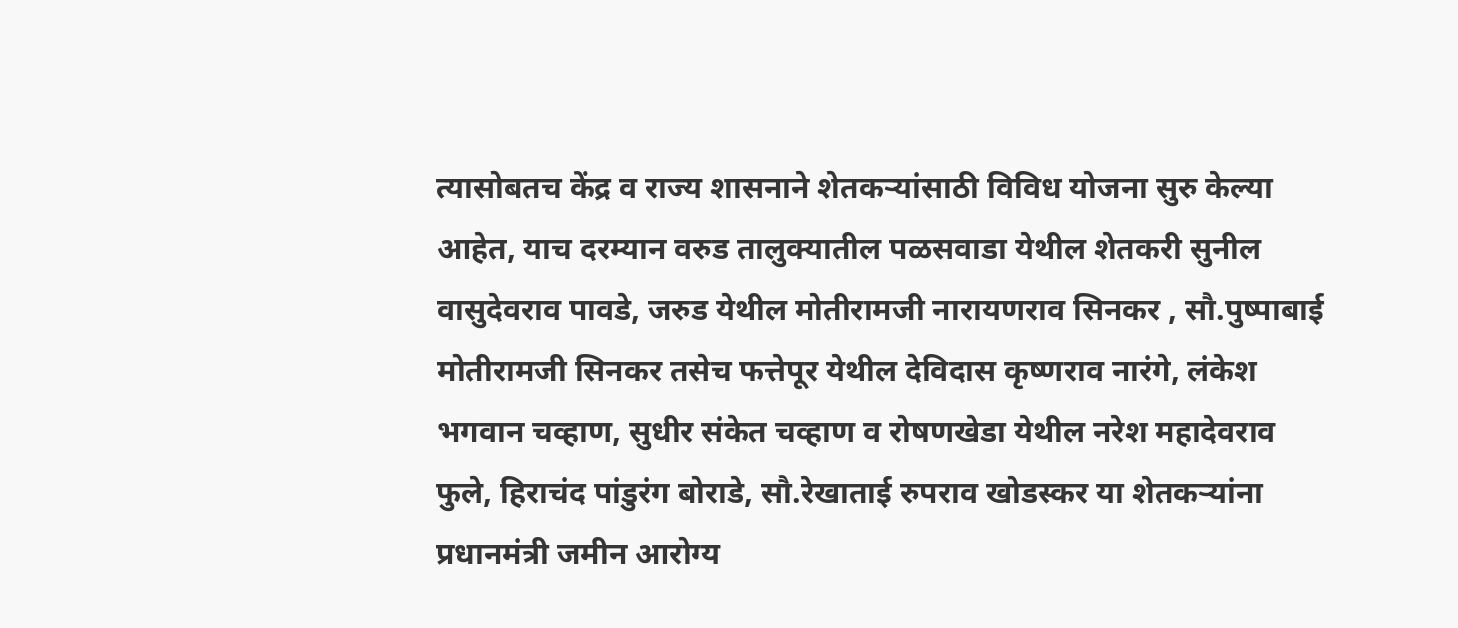त्यासोबतच केंद्र व राज्य शासनाने शेतकऱ्यांसाठी विविध योजना सुरु केल्या आहेत, याच दरम्यान वरुड तालुक्यातील पळसवाडा येथील शेतकरी सुनील वासुदेवराव पावडे, जरुड येथील मोतीरामजी नारायणराव सिनकर , सौ.पुष्पाबाई मोतीरामजी सिनकर तसेच फत्तेपूर येथील देविदास कृष्णराव नारंगे, लंकेश भगवान चव्हाण, सुधीर संकेत चव्हाण व रोषणखेडा येथील नरेश महादेवराव फुले, हिराचंद पांडुरंग बोराडे, सौ.रेखाताई रुपराव खोडस्कर या शेतकऱ्यांना प्रधानमंत्री जमीन आरोग्य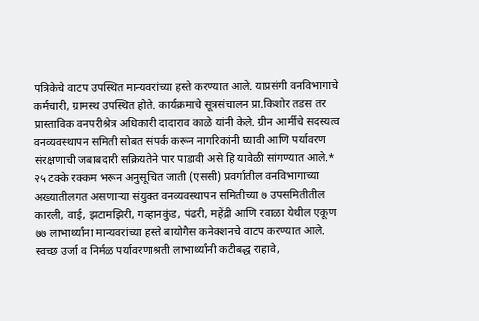पत्रिकेचे वाटप उपस्थित मान्यवरांच्या हस्ते करण्यात आले. याप्रसंगी वनविभागाचे कर्मचारी, ग्रामस्थ उपस्थित होते. कार्यक्रमाचे सूत्रसंचालन प्रा.किशोर तडस तर प्रास्ताविक वनपरीश्रेत्र अधिकारी दादाराव काळे यांनी केले. ग्रीन आर्मीचे सदस्यत्व वनव्यवस्थापन समिती सोबत संपर्क करून नागरिकांनी घ्यावी आणि पर्यावरण संरक्षणाची जबाबदारी सक्रियतेने पार पाडावी असे हि यावेळी सांगण्यात आले.*
२५ टक्के रक्कम भरून अनुसूचित जाती (एससी) प्रवर्गातील वनविभागाच्या अख्यातीलगत असणाऱ्या संयुक्त वनव्यवस्थापन समितीच्या ७ उपसमितीतील कारली, वाई, झटामझिरी, गव्हानकुंड, पंढरी, महेंद्री आणि रवाळा येथील एकूण ७७ लाभार्थ्यांना मान्यवरांच्या हस्ते बायोगैस कनेक्शनचे वाटप करण्यात आले. स्वच्छ उर्जा व निर्मळ पर्यावरणाश्रती लाभार्थ्यांनी कटीबद्ध राहावे,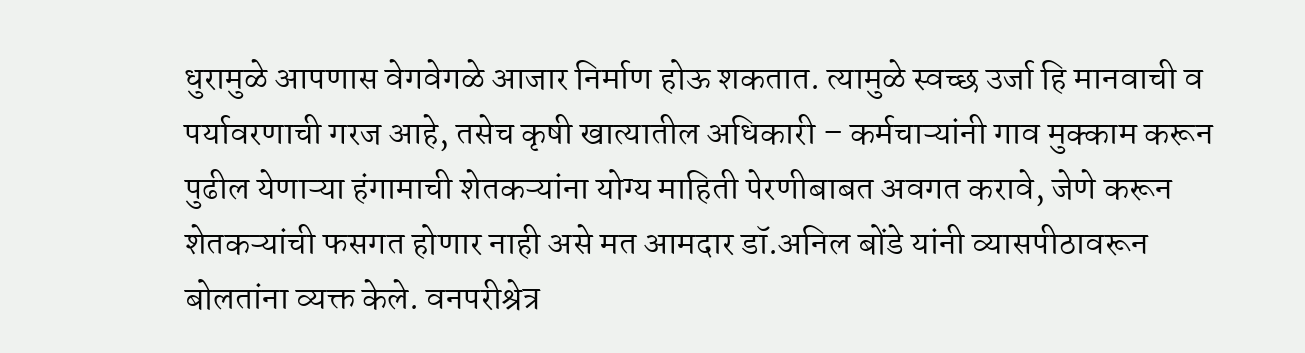धुरामुळे आपणास वेगवेगळे आजार निर्माण होऊ शकतात. त्यामुळे स्वच्छ उर्जा हि मानवाची व पर्यावरणाची गरज आहे, तसेच कृषी खात्यातील अधिकारी – कर्मचाऱ्यांनी गाव मुक्काम करून पुढील येणाऱ्या हंगामाची शेतकऱ्यांना योग्य माहिती पेरणीबाबत अवगत करावे, जेणे करून शेतकऱ्यांची फसगत होणार नाही असे मत आमदार डॉ.अनिल बोंडे यांनी व्यासपीठावरून बोलतांना व्यक्त केले. वनपरीश्रेत्र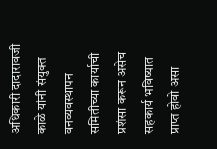अधिकारी दादारावजी काळे यांनी संयुक्त वनव्यवस्थापन समितीच्या कार्याची प्रशंसा करून असेच सहकार्य भविष्यात प्राप्त होवो असा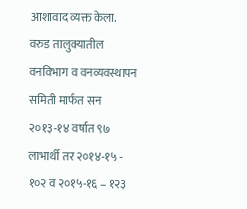आशावाद व्यक्त केला.
वरुड तालुक्यातील वनविभाग व वनव्यवस्थापन समिती मार्फत सन २०१३-१४ वर्षात ९७ लाभार्थी तर २०१४-१५ - १०२ व २०१५-१६ – १२३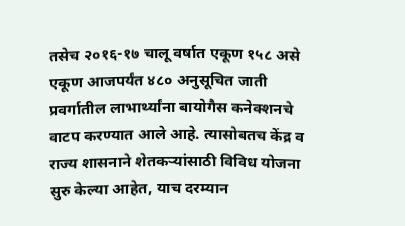तसेच २०१६-१७ चालू वर्षात एकूण १५८ असे एकूण आजपर्यंत ४८० अनुसूचित जाती प्रवर्गातील लाभार्थ्यांना बायोगैस कनेक्शनचे वाटप करण्यात आले आहे. त्यासोबतच केंद्र व राज्य शासनाने शेतकऱ्यांसाठी विविध योजना सुरु केल्या आहेत, याच दरम्यान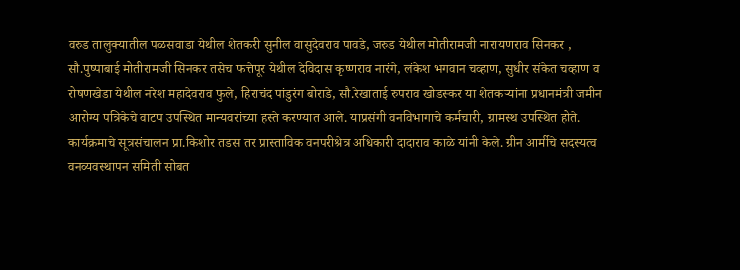वरुड तालुक्यातील पळसवाडा येथील शेतकरी सुनील वासुदेवराव पावडे, जरुड येथील मोतीरामजी नारायणराव सिनकर , सौ.पुष्पाबाई मोतीरामजी सिनकर तसेच फत्तेपूर येथील देविदास कृष्णराव नारंगे, लंकेश भगवान चव्हाण, सुधीर संकेत चव्हाण व रोषणखेडा येथील नरेश महादेवराव फुले, हिराचंद पांडुरंग बोराडे, सौ.रेखाताई रुपराव खोडस्कर या शेतकऱ्यांना प्रधानमंत्री जमीन आरोग्य पत्रिकेचे वाटप उपस्थित मान्यवरांच्या हस्ते करण्यात आले. याप्रसंगी वनविभागाचे कर्मचारी, ग्रामस्थ उपस्थित होते. कार्यक्रमाचे सूत्रसंचालन प्रा.किशोर तडस तर प्रास्ताविक वनपरीश्रेत्र अधिकारी दादाराव काळे यांनी केले. ग्रीन आर्मीचे सदस्यत्व वनव्यवस्थापन समिती सोबत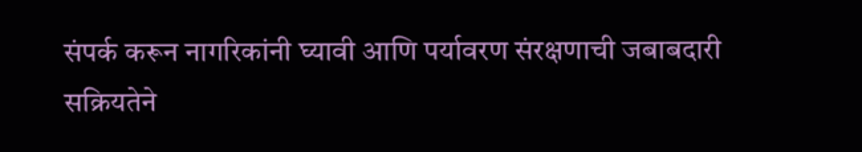संपर्क करून नागरिकांनी घ्यावी आणि पर्यावरण संरक्षणाची जबाबदारी सक्रियतेने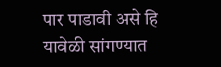पार पाडावी असे हि यावेळी सांगण्यात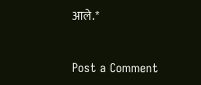आले.*


Post a Comment